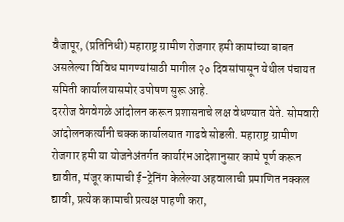वैजापूर, (प्रतिनिधी) महाराष्ट्र ग्रामीण रोजगार हमी कामांच्या बाबत असलेल्या विविध मागण्यांसाठी मागील २० दिवसांपासून येथील पंचायत समिती कार्यालयासमोर उपोषण सुरू आहे.
दररोज वेगवेगळे आंदोलन करून प्रशासनाचे लक्ष वेधण्यात येते. सोमवारी आंदोलनकर्त्यांनी चक्क कार्यालयात गाढवे सोडली. महाराष्ट्र ग्रामीण रोजगार हमी या योजनेअंतर्गत कार्यारंभआदेशानुसार कामे पूर्ण करून द्यावीत, मंजूर कामाची ई-ट्रेनिंग केलेल्या अहवालाची प्रमाणित नक्कल द्यावी, प्रत्येक कामाची प्रत्यक्ष पाहणी करा,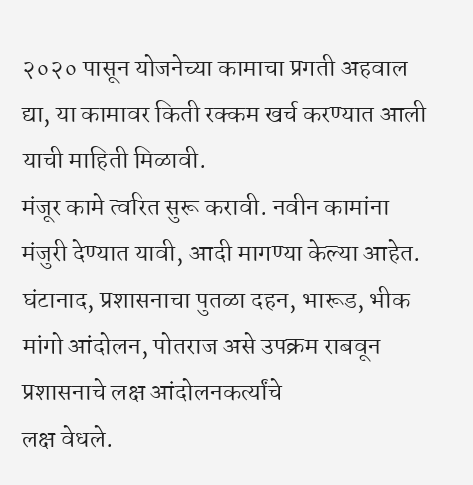२०२० पासून योजनेच्या कामाचा प्रगती अहवाल द्या, या कामावर किती रक्कम खर्च करण्यात आली याची माहिती मिळावी.
मंजूर कामे त्वरित सुरू करावी. नवीन कामांना मंजुरी देण्यात यावी, आदी मागण्या केल्या आहेत. घंटानाद, प्रशासनाचा पुतळा दहन, भारूड, भीक मांगो आंदोलन, पोतराज असे उपक्रम राबवून प्रशासनाचे लक्ष आंदोलनकर्त्यांचे
लक्ष वेधले.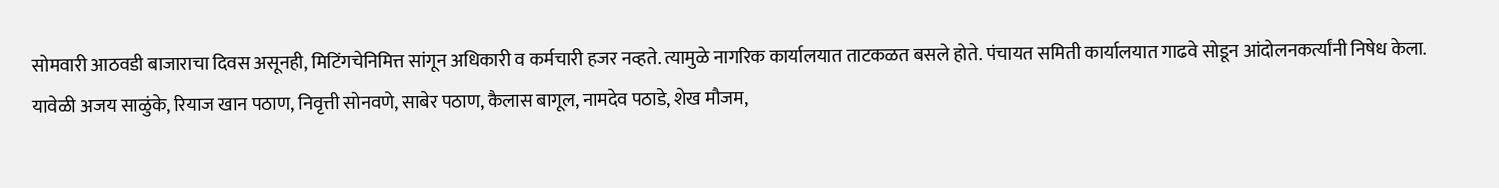सोमवारी आठवडी बाजाराचा दिवस असूनही, मिटिंगचेनिमित्त सांगून अधिकारी व कर्मचारी हजर नव्हते. त्यामुळे नागरिक कार्यालयात ताटकळत बसले होते. पंचायत समिती कार्यालयात गाढवे सोडून आंदोलनकर्त्यांनी निषेध केला.
यावेळी अजय साळुंके, रियाज खान पठाण, निवृत्ती सोनवणे, साबेर पठाण, कैलास बागूल, नामदेव पठाडे, शेख मौजम,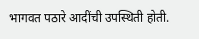भागवत पठारे आदींची उपस्थिती होती.